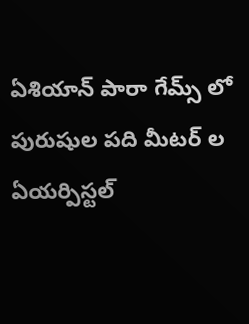ఏశియాన్ పారా గేమ్స్ లో పురుషుల పది మీటర్ ల ఏయర్పిస్టల్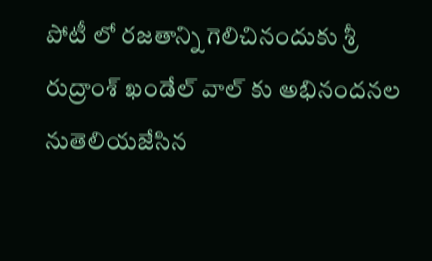పోటీ లో రజతాన్ని గెలిచినందుకు శ్రీ రుద్రాంశ్ ఖండేల్ వాల్ కు అభినందనల నుతెలియజేసిన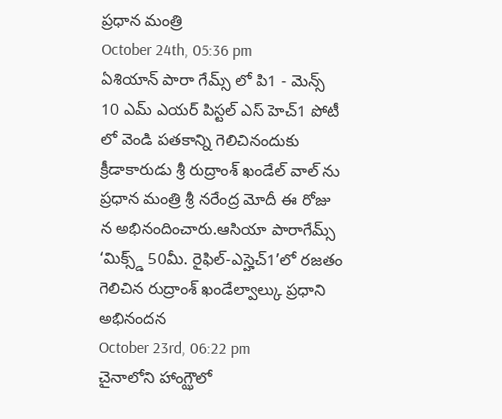ప్రధాన మంత్రి
October 24th, 05:36 pm
ఏశియాన్ పారా గేమ్స్ లో పి1 - మెన్స్ 10 ఎమ్ ఎయర్ పిస్టల్ ఎస్ హెచ్1 పోటీ లో వెండి పతకాన్ని గెలిచినందుకు క్రీడాకారుడు శ్రీ రుద్రాంశ్ ఖండేల్ వాల్ ను ప్రధాన మంత్రి శ్రీ నరేంద్ర మోదీ ఈ రోజు న అభినందించారు.ఆసియా పారాగేమ్స్ ‘మిక్స్డ్ 50మీ. రైఫిల్-ఎస్హెచ్1’లో రజతం గెలిచిన రుద్రాంశ్ ఖండేల్వాల్కు ప్రధాని అభినందన
October 23rd, 06:22 pm
చైనాలోని హాంగ్ఝౌలో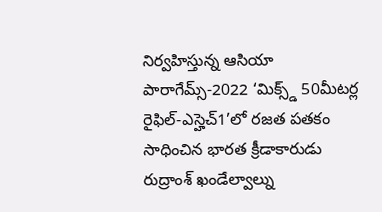నిర్వహిస్తున్న ఆసియా పారాగేమ్స్-2022 ‘మిక్స్డ్ 50మీటర్ల రైఫిల్-ఎస్హెచ్1’లో రజత పతకం సాధించిన భారత క్రీడాకారుడు రుద్రాంశ్ ఖండేల్వాల్ను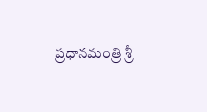ప్రధానమంత్రి శ్రీ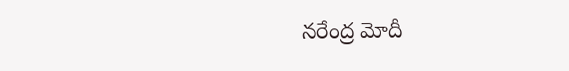నరేంద్ర మోదీ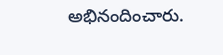అభినందించారు.